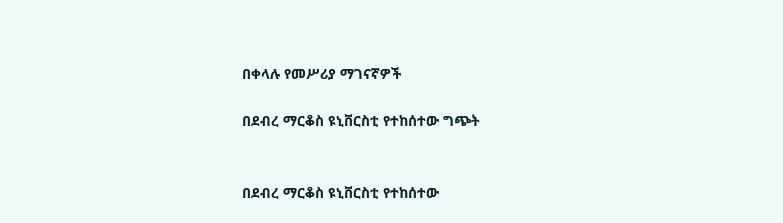በቀላሉ የመሥሪያ ማገናኛዎች

በደብረ ማርቆስ ዩኒቨርስቲ የተከሰተው ግጭት


በደብረ ማርቆስ ዩኒቨርስቲ የተከሰተው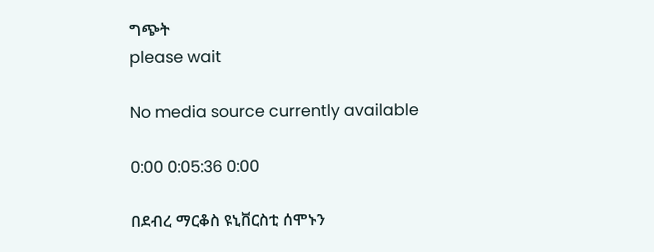ግጭት
please wait

No media source currently available

0:00 0:05:36 0:00

በደብረ ማርቆስ ዩኒቨርስቲ ሰሞኑን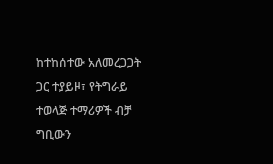ከተከሰተው አለመረጋጋት ጋር ተያይዞ፣ የትግራይ ተወላጅ ተማሪዎች ብቻ ግቢውን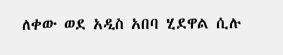ለቀው ወደ አዲስ አበባ ሂደዋል ሲሉ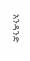አንዳንድ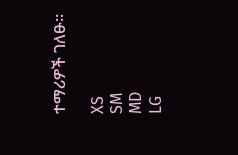ተማሪዎች ገለፁ።

XS
SM
MD
LG